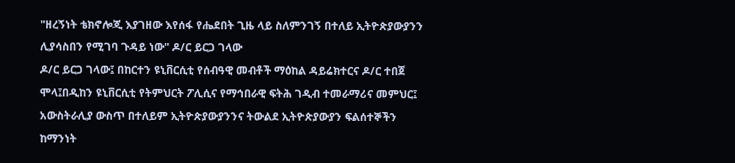"ዘረኝነት ቴክኖሎጂ እያገዘው እየሰፋ የሔደበት ጊዜ ላይ ስለምንገኝ በተለይ ኢትዮጵያውያንን ሊያሳስበን የሚገባ ጉዳይ ነው" ዶ/ር ይርጋ ገላው
ዶ/ር ይርጋ ገላው፤ በከርተን ዩኒቨርሲቲ የሰብዓዊ መብቶች ማዕከል ዳይሬክተርና ዶ/ር ተበጀ ሞላ፤በዲከን ዩኒቨርሲቲ የትምህርት ፖሊሲና የማኅበራዊ ፍትሕ ገዲብ ተመራማሪና መምህር፤ አውስትራሊያ ውስጥ በተለይም ኢትዮጵያውያንንና ትውልደ ኢትዮጵያውያን ፍልሰተኞችን ከማንነት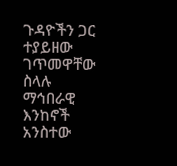ጉዳዮችን ጋር ተያይዘው ገጥመዋቸው ስላሉ ማኅበራዊ እንከኖች አንስተው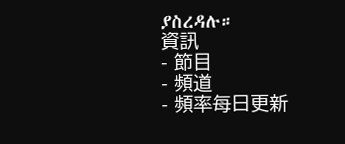ያስረዳሉ።
資訊
- 節目
- 頻道
- 頻率每日更新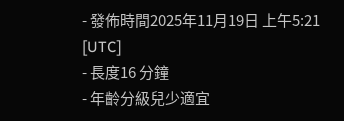- 發佈時間2025年11月19日 上午5:21 [UTC]
- 長度16 分鐘
- 年齡分級兒少適宜